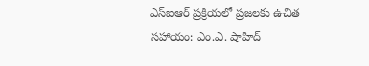ఎస్‌ఐఆర్ ప్రక్రియలో ప్రజలకు ఉచిత సహాయం: ఎం.ఎ. షాహిద్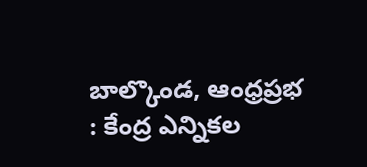బాల్కొండ, ఆంధ్రప్రభ : కేంద్ర ఎన్నికల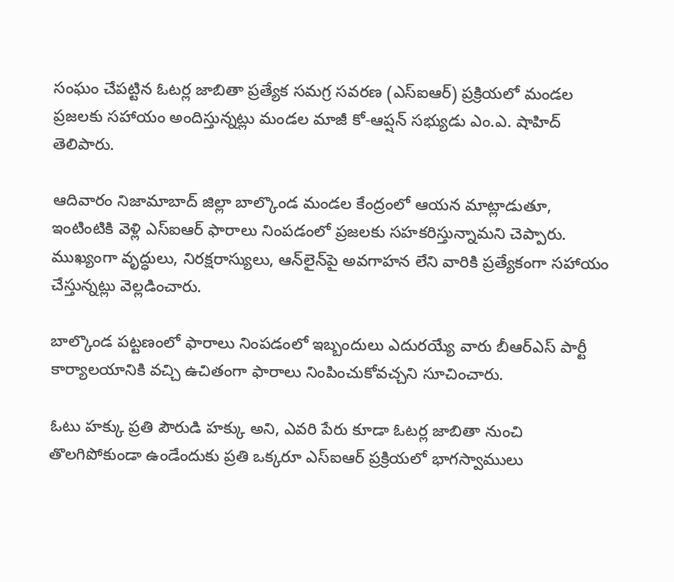సంఘం చేపట్టిన ఓటర్ల జాబితా ప్రత్యేక సమగ్ర సవరణ (ఎస్‌ఐఆర్) ప్రక్రియలో మండల ప్రజలకు సహాయం అందిస్తున్నట్లు మండల మాజీ కో-ఆప్షన్ సభ్యుడు ఎం.ఎ. షాహిద్ తెలిపారు.

ఆదివారం నిజామాబాద్ జిల్లా బాల్కొండ మండల కేంద్రంలో ఆయన మాట్లాడుతూ, ఇంటింటికి వెళ్లి ఎస్‌ఐఆర్ ఫారాలు నింపడంలో ప్రజలకు సహకరిస్తున్నామని చెప్పారు. ముఖ్యంగా వృద్ధులు, నిరక్షరాస్యులు, ఆన్‌లైన్‌పై అవగాహన లేని వారికి ప్రత్యేకంగా సహాయం చేస్తున్నట్లు వెల్లడించారు.

బాల్కొండ పట్టణంలో ఫారాలు నింపడంలో ఇబ్బందులు ఎదురయ్యే వారు బీఆర్ఎస్ పార్టీ కార్యాలయానికి వచ్చి ఉచితంగా ఫారాలు నింపించుకోవచ్చని సూచించారు.

ఓటు హక్కు ప్రతి పౌరుడి హక్కు అని, ఎవరి పేరు కూడా ఓటర్ల జాబితా నుంచి తొలగిపోకుండా ఉండేందుకు ప్రతి ఒక్కరూ ఎస్‌ఐఆర్ ప్రక్రియలో భాగస్వాములు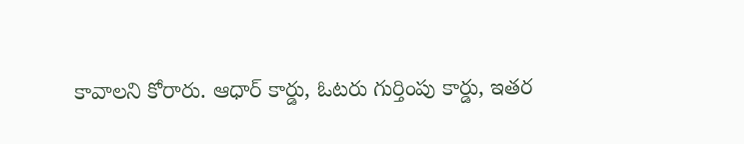కావాలని కోరారు. ఆధార్ కార్డు, ఓటరు గుర్తింపు కార్డు, ఇతర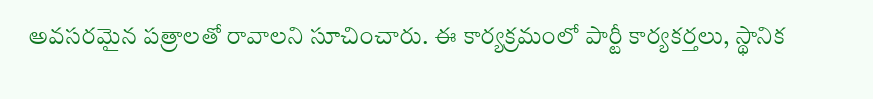అవసరమైన పత్రాలతో రావాలని సూచించారు. ఈ కార్యక్రమంలో పార్టీ కార్యకర్తలు, స్థానిక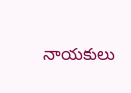నాయకులు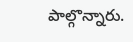పాల్గొన్నారు.